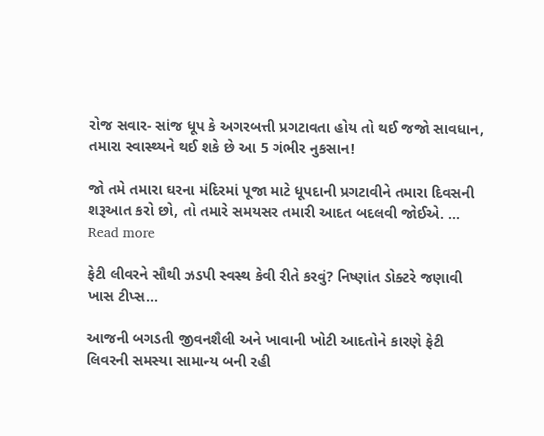રોજ સવાર- સાંજ ધૂપ કે અગરબત્તી પ્રગટાવતા હોય તો થઈ જજો સાવધાન, તમારા સ્વાસ્થ્યને થઈ શકે છે આ 5 ગંભીર નુકસાન!

જો તમે તમારા ઘરના મંદિરમાં પૂજા માટે ધૂપદાની પ્રગટાવીને તમારા દિવસની શરૂઆત કરો છો, તો તમારે સમયસર તમારી આદત બદલવી જોઈએ. ...
Read more

ફેટી લીવરને સૌથી ઝડપી સ્વસ્થ કેવી રીતે કરવું? નિષ્ણાંત ડોક્ટરે જણાવી ખાસ ટીપ્સ…

આજની બગડતી જીવનશૈલી અને ખાવાની ખોટી આદતોને કારણે ફેટી લિવરની સમસ્યા સામાન્ય બની રહી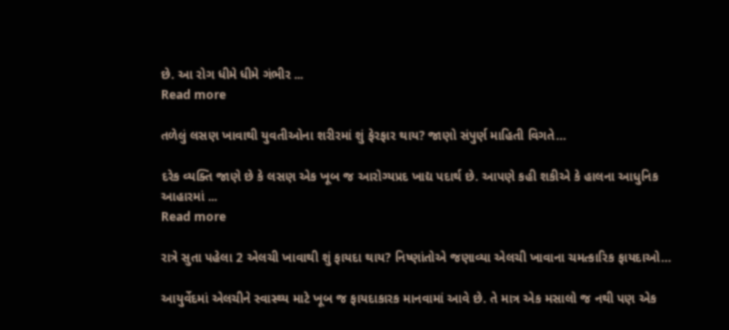છે. આ રોગ ધીમે ધીમે ગંભીર ...
Read more

તળેલું લસણ ખાવાથી યુવતીઓના શરીરમાં શું ફેરફાર થાય? જાણો સંપુર્ણ માહિતી વિગતે…

દરેક વ્યક્તિ જાણે છે કે લસણ એક ખૂબ જ આરોગ્યપ્રદ ખાદ્ય પદાર્થ છે. આપણે કહી શકીએ કે હાલના આધુનિક આહારમાં ...
Read more

રાત્રે સુતા પહેલા 2 એલચી ખાવાથી શું ફાયદા થાય? નિષ્ણાંતોએ જણાવ્યા એલચી ખાવાના ચમત્કારિક ફાયદાઓ…

આયુર્વેદમાં એલચીને સ્વાસ્થ્ય માટે ખૂબ જ ફાયદાકારક માનવામાં આવે છે. તે માત્ર એક મસાલો જ નથી પણ એક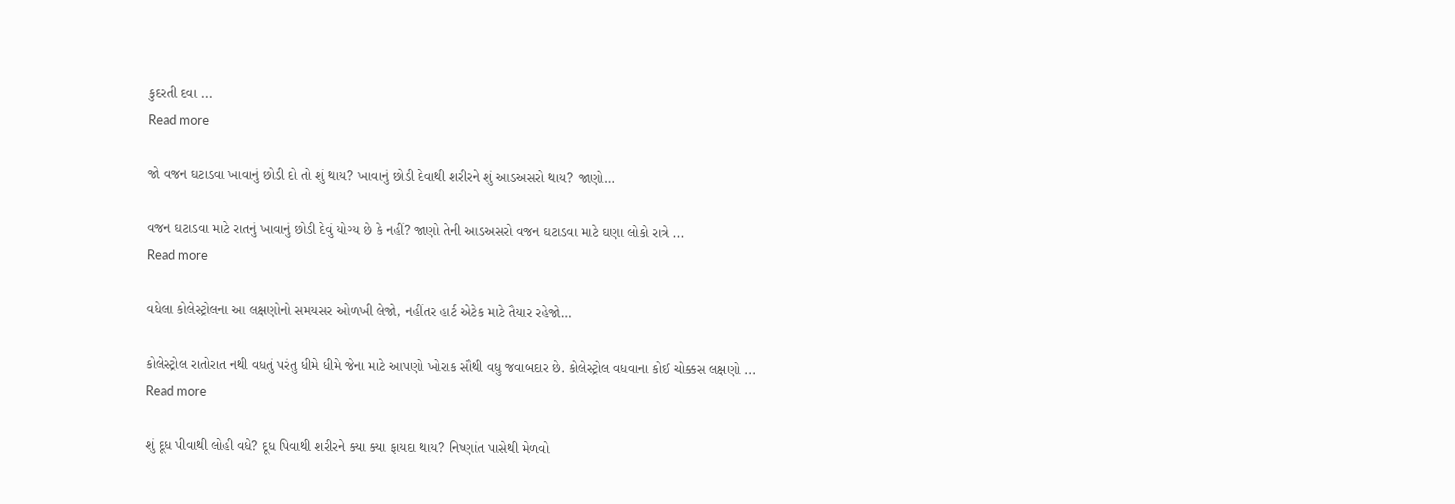કુદરતી દવા ...
Read more

જો વજન ઘટાડવા ખાવાનું છોડી દો તો શું થાય? ખાવાનું છોડી દેવાથી શરીરને શું આડઅસરો થાય? જાણો…

વજન ઘટાડવા માટે રાતનું ખાવાનું છોડી દેવું યોગ્ય છે કે નહીં? જાણો તેની આડઅસરો વજન ઘટાડવા માટે ઘણા લોકો રાત્રે ...
Read more

વધેલા કોલેસ્ટ્રોલના આ લક્ષણોનો સમયસર ઓળખી લેજો, નહીંતર હાર્ટ એટેક માટે તૈયાર રહેજો…

કોલેસ્ટ્રોલ રાતોરાત નથી વધતું પરંતુ ધીમે ધીમે જેના માટે આપણો ખોરાક સૌથી વધુ જવાબદાર છે. કોલેસ્ટ્રોલ વધવાના કોઈ ચોક્કસ લક્ષણો ...
Read more

શું દૂધ પીવાથી લોહી વધે? દૂધ પિવાથી શરીરને ક્યા ક્યા ફાયદા થાય? નિષ્ણાંત પાસેથી મેળવો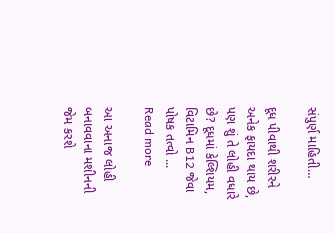સંપુર્ણ માહિતી…

દૂધ પીવાથી શરીરને અનેક ફાયદા થાય છે, પણ શું તે લોહી વધારે છે? દૂધમાં કેલ્શિયમ, વિટામિન B12 જેવા પોષક તત્વો ...
Read more

આ અનાજ લોહી બનાવવાના મશીનની જેમ કરશે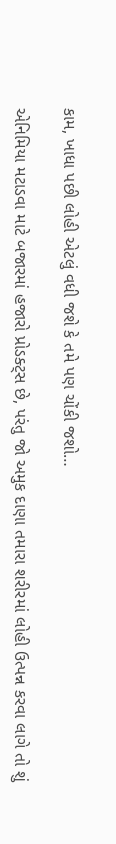કામ, ખાધા પછી લોહી એટલું વધી જશે કે તમે પણ ચોંકી જશો…

એનિમિયા મટાડવા માટે બજારમાં હજારો પ્રોડક્ટ્સ છે, પરંતુ જો અમુક દાણા તમારા શરીરમાં લોહી ઉત્પન્ન કરવા લાગે તો શું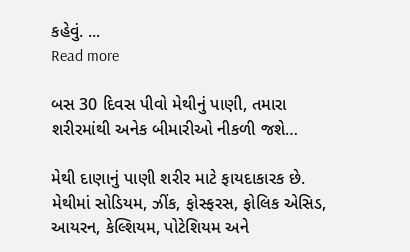કહેવું. ...
Read more

બસ 30 દિવસ પીવો મેથીનું પાણી, તમારા શરીરમાંથી અનેક બીમારીઓ નીકળી જશે…

મેથી દાણાનું પાણી શરીર માટે ફાયદાકારક છે. મેથીમાં સોડિયમ, ઝીંક, ફોસ્ફરસ, ફોલિક એસિડ, આયરન, કેલ્શિયમ, પોટેશિયમ અને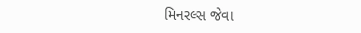મિનરલ્સ જેવા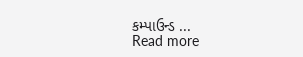કમ્પાઉન્ડ ...
Read more